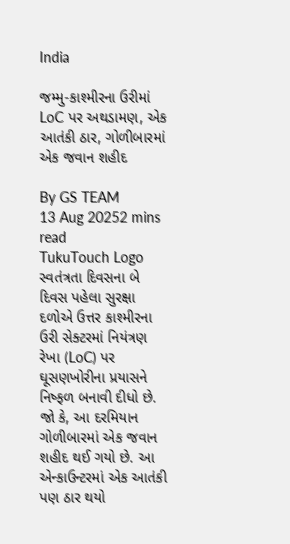India

જમ્મુ-કાશ્મીરના ઉરીમાં LoC પર અથડામણ, એક આતંકી ઠાર, ગોળીબારમાં એક જવાન શહીદ

By GS TEAM
13 Aug 20252 mins read
TukuTouch Logo
સ્વતંત્રતા દિવસના બે દિવસ પહેલા સુરક્ષા દળોએ ઉત્તર કાશ્મીરના ઉરી સેક્ટરમાં નિયંત્રણ રેખા (LoC) પર ઘૂસણખોરીના પ્રયાસને નિષ્ફળ બનાવી દીધો છે. જો કે, આ દરમિયાન ગોળીબારમાં એક જવાન શહીદ થઈ ગયો છે. આ એન્કાઉન્ટરમાં એક આતંકી પણ ઠાર થયો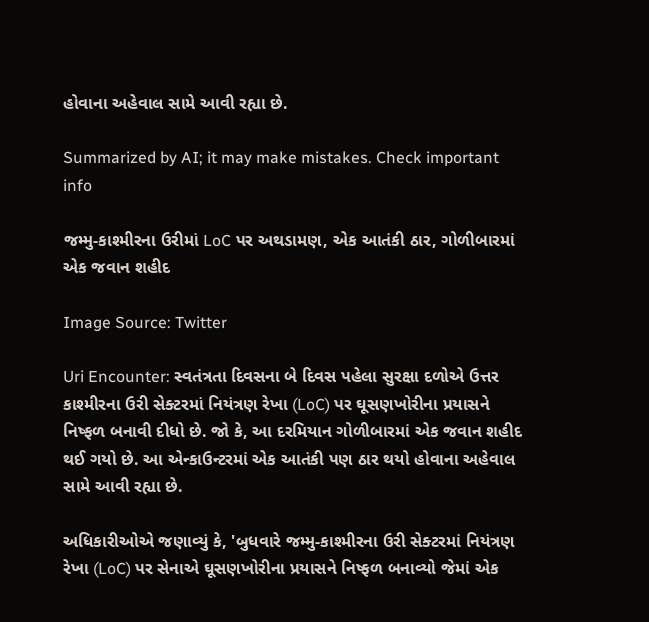હોવાના અહેવાલ સામે આવી રહ્યા છે.

Summarized by AI; it may make mistakes. Check important info

જમ્મુ-કાશ્મીરના ઉરીમાં LoC પર અથડામણ, એક આતંકી ઠાર, ગોળીબારમાં એક જવાન શહીદ

Image Source: Twitter

Uri Encounter: સ્વતંત્રતા દિવસના બે દિવસ પહેલા સુરક્ષા દળોએ ઉત્તર કાશ્મીરના ઉરી સેક્ટરમાં નિયંત્રણ રેખા (LoC) પર ઘૂસણખોરીના પ્રયાસને નિષ્ફળ બનાવી દીધો છે. જો કે, આ દરમિયાન ગોળીબારમાં એક જવાન શહીદ થઈ ગયો છે. આ એન્કાઉન્ટરમાં એક આતંકી પણ ઠાર થયો હોવાના અહેવાલ સામે આવી રહ્યા છે.

અધિકારીઓએ જણાવ્યું કે, 'બુધવારે જમ્મુ-કાશ્મીરના ઉરી સેક્ટરમાં નિયંત્રણ રેખા (LoC) પર સેનાએ ઘૂસણખોરીના પ્રયાસને નિષ્ફળ બનાવ્યો જેમાં એક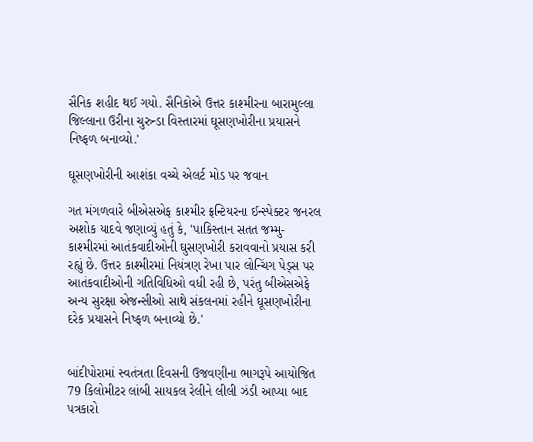સૈનિક શહીદ થઈ ગયો. સૈનિકોએ ઉત્તર કાશ્મીરના બારામુલ્લા જિલ્લાના ઉરીના ચુરુન્ડા વિસ્તારમાં ઘૂસણખોરીના પ્રયાસને નિષ્ફળ બનાવ્યો.'

ઘૂસણખોરીની આશંકા વચ્ચે એલર્ટ મોડ પર જવાન

ગત મંગળવારે બીએસએફ કાશ્મીર ફ્રન્ટિયરના ઈન્સ્પેક્ટર જનરલ અશોક યાદવે જણાવ્યું હતું કે, 'પાકિસ્તાન સતત જમ્મુ-કાશ્મીરમાં આતંકવાદીઓની ઘુસણખોરી કરાવવાનો પ્રયાસ કરી રહ્યું છે. ઉત્તર કાશ્મીરમાં નિયંત્રણ રેખા પાર લોન્ચિંગ પેડ્સ પર આતંકવાદીઓની ગતિવિધિઓ વધી રહી છે, પરંતુ બીએસએફે અન્ય સુરક્ષા એજન્સીઓ સાથે સંકલનમાં રહીને ઘૂસણખોરીના દરેક પ્રયાસને નિષ્ફળ બનાવ્યો છે.'


બાંદીપોરામાં સ્વતંત્રતા દિવસની ઉજવણીના ભાગરૂપે આયોજિત 79 કિલોમીટર લાંબી સાયકલ રેલીને લીલી ઝંડી આપ્યા બાદ પત્રકારો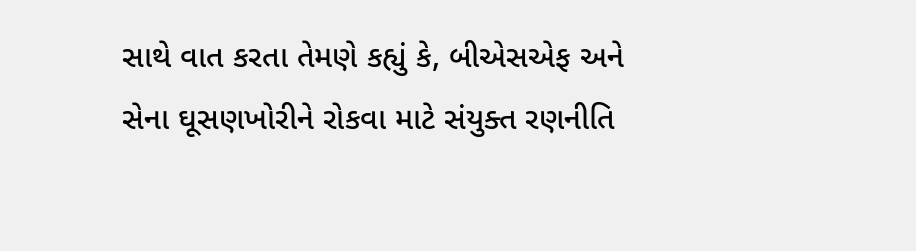સાથે વાત કરતા તેમણે કહ્યું કે, બીએસએફ અને સેના ઘૂસણખોરીને રોકવા માટે સંયુક્ત રણનીતિ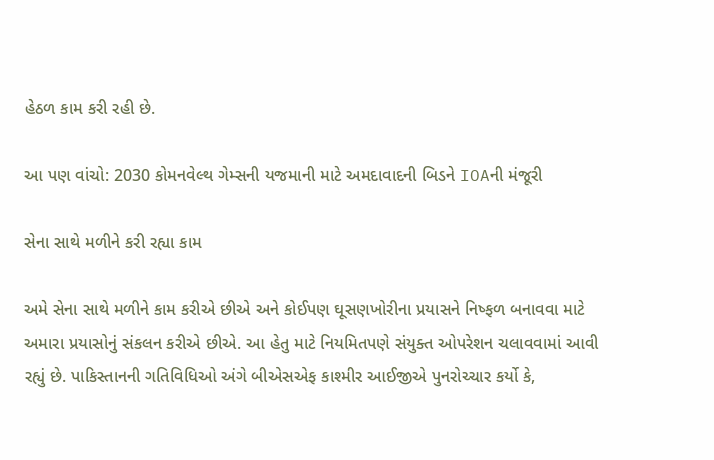હેઠળ કામ કરી રહી છે.

આ પણ વાંચો: 2030 કોમનવેલ્થ ગેમ્સની યજમાની માટે અમદાવાદની બિડને IOAની મંજૂરી

સેના સાથે મળીને કરી રહ્યા કામ

અમે સેના સાથે મળીને કામ કરીએ છીએ અને કોઈપણ ઘૂસણખોરીના પ્રયાસને નિષ્ફળ બનાવવા માટે અમારા પ્રયાસોનું સંકલન કરીએ છીએ. આ હેતુ માટે નિયમિતપણે સંયુક્ત ઓપરેશન ચલાવવામાં આવી રહ્યું છે. પાકિસ્તાનની ગતિવિધિઓ અંગે બીએસએફ કાશ્મીર આઈજીએ પુનરોચ્ચાર કર્યો કે,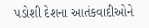પડોશી દેશના આતંકવાદીઓને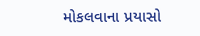મોકલવાના પ્રયાસો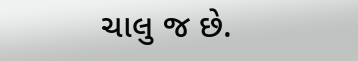ચાલુ જ છે.